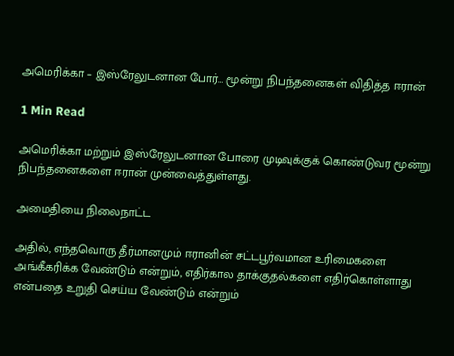அமெரிக்கா – இஸ்ரேலுடனான போர்… மூன்று நிபந்தனைகள் விதித்த ஈரான்

1 Min Read

அமெரிக்கா மற்றும் இஸ்ரேலுடனான போரை முடிவுக்குக் கொண்டுவர மூன்று நிபந்தனைகளை ஈரான் முன்வைத்துள்ளது.

அமைதியை நிலைநாட்ட

அதில், எந்தவொரு தீர்மானமும் ஈரானின் சட்டபூர்வமான உரிமைகளை அங்கீகரிக்க வேண்டும் என்றும், எதிர்கால தாக்குதல்களை எதிர்கொள்ளாது என்பதை உறுதி செய்ய வேண்டும் என்றும்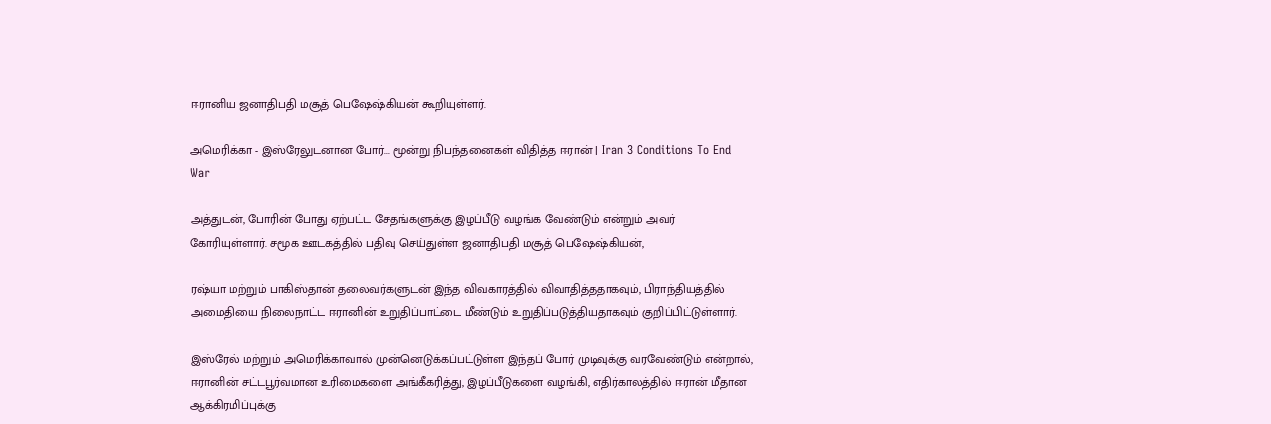ஈரானிய ஜனாதிபதி மசூத் பெஷேஷ்கியன் கூறியுள்ளர்.

அமெரிக்கா - இஸ்ரேலுடனான போர்... மூன்று நிபந்தனைகள் விதித்த ஈரான் | Iran 3 Conditions To End War

அத்துடன், போரின் போது ஏற்பட்ட சேதங்களுக்கு இழப்பீடு வழங்க வேண்டும் என்றும் அவர் கோரியுள்ளார். சமூக ஊடகத்தில் பதிவு செய்துள்ள ஜனாதிபதி மசூத் பெஷேஷ்கியன்,

ரஷ்யா மற்றும் பாகிஸ்தான் தலைவர்களுடன் இந்த விவகாரத்தில் விவாதித்ததாகவும், பிராந்தியத்தில் அமைதியை நிலைநாட்ட ஈரானின் உறுதிப்பாட்டை மீண்டும் உறுதிப்படுத்தியதாகவும் குறிப்பிட்டுள்ளார்.

இஸ்ரேல் மற்றும் அமெரிக்காவால் முன்னெடுக்கப்பட்டுள்ள இந்தப் போர் முடிவுக்கு வரவேண்டும் என்றால், ஈரானின் சட்டபூர்வமான உரிமைகளை அங்கீகரித்து, இழப்பீடுகளை வழங்கி, எதிர்காலத்தில் ஈரான் மீதான ஆக்கிரமிப்புக்கு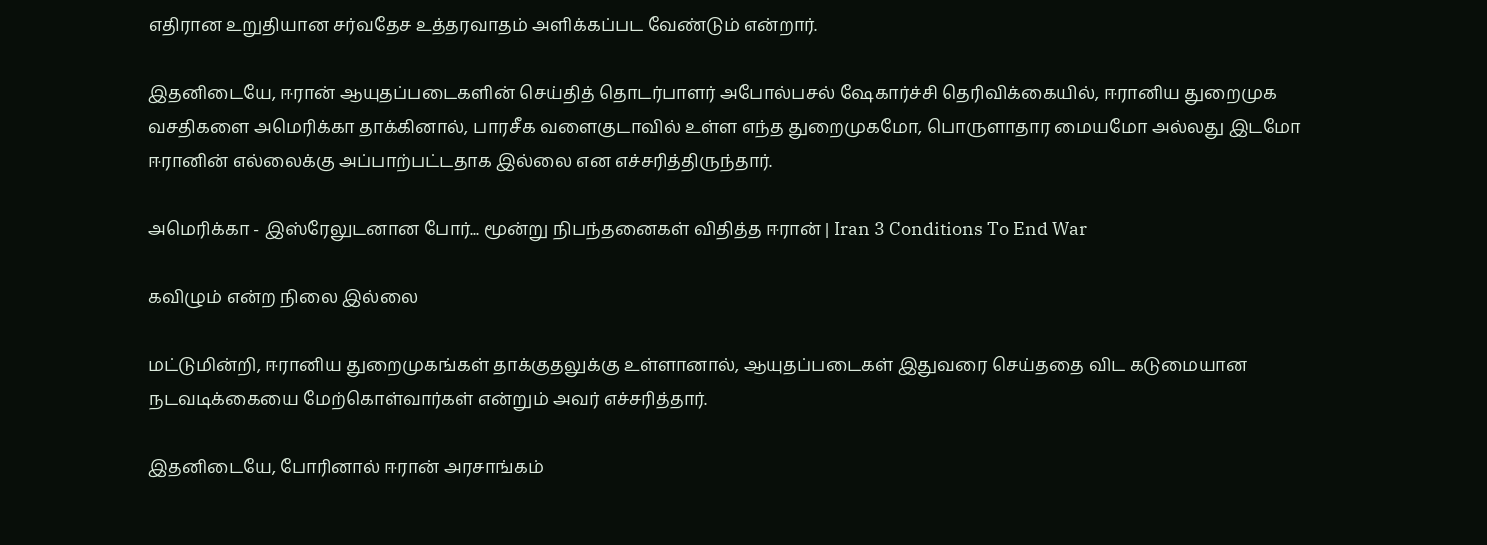எதிரான உறுதியான சர்வதேச உத்தரவாதம் அளிக்கப்பட வேண்டும் என்றார்.

இதனிடையே, ஈரான் ஆயுதப்படைகளின் செய்தித் தொடர்பாளர் அபோல்பசல் ஷேகார்ச்சி தெரிவிக்கையில், ஈரானிய துறைமுக வசதிகளை அமெரிக்கா தாக்கினால், பாரசீக வளைகுடாவில் உள்ள எந்த துறைமுகமோ, பொருளாதார மையமோ அல்லது இடமோ ஈரானின் எல்லைக்கு அப்பாற்பட்டதாக இல்லை என எச்சரித்திருந்தார்.

அமெரிக்கா - இஸ்ரேலுடனான போர்... மூன்று நிபந்தனைகள் விதித்த ஈரான் | Iran 3 Conditions To End War

கவிழும் என்ற நிலை இல்லை

மட்டுமின்றி, ஈரானிய துறைமுகங்கள் தாக்குதலுக்கு உள்ளானால், ஆயுதப்படைகள் இதுவரை செய்ததை விட கடுமையான நடவடிக்கையை மேற்கொள்வார்கள் என்றும் அவர் எச்சரித்தார்.

இதனிடையே, போரினால் ஈரான் அரசாங்கம்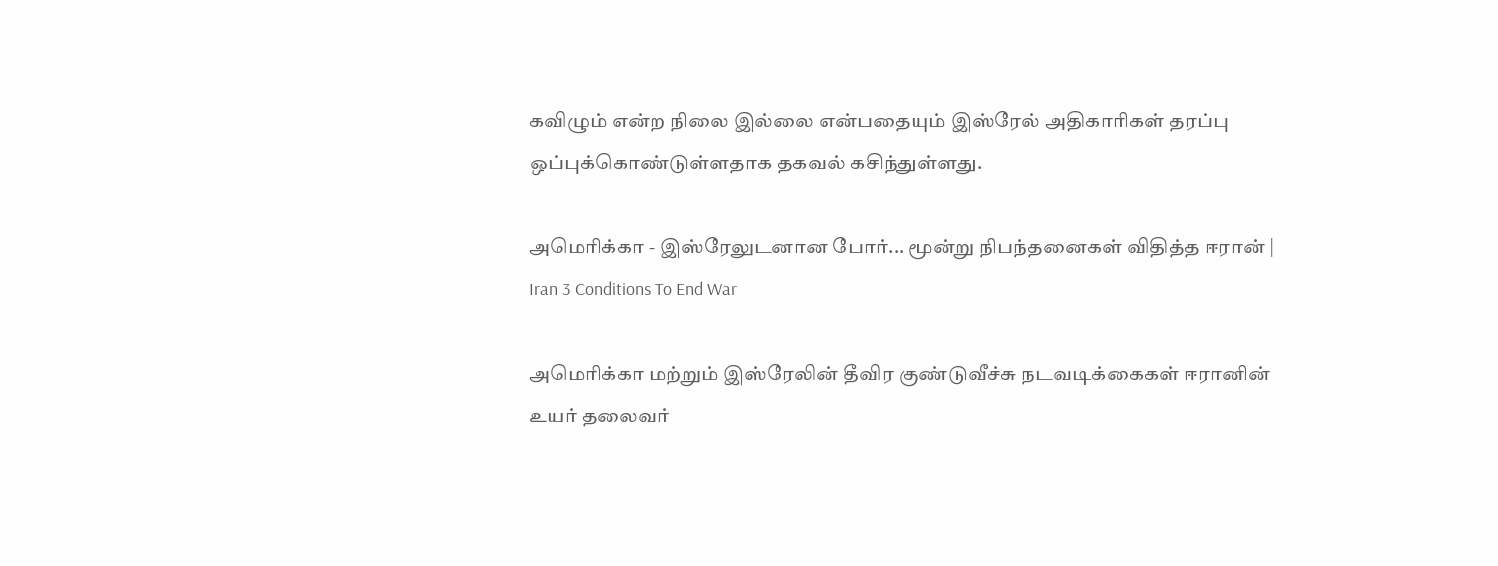கவிழும் என்ற நிலை இல்லை என்பதையும் இஸ்ரேல் அதிகாரிகள் தரப்பு ஒப்புக்கொண்டுள்ளதாக தகவல் கசிந்துள்ளது.

அமெரிக்கா - இஸ்ரேலுடனான போர்... மூன்று நிபந்தனைகள் விதித்த ஈரான் | Iran 3 Conditions To End War

அமெரிக்கா மற்றும் இஸ்ரேலின் தீவிர குண்டுவீச்சு நடவடிக்கைகள் ஈரானின் உயர் தலைவர்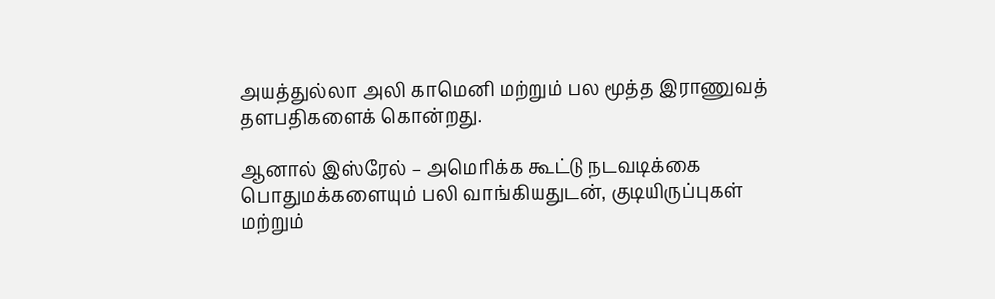அயத்துல்லா அலி காமெனி மற்றும் பல மூத்த இராணுவத் தளபதிகளைக் கொன்றது.

ஆனால் இஸ்ரேல் – அமெரிக்க கூட்டு நடவடிக்கை பொதுமக்களையும் பலி வாங்கியதுடன், குடியிருப்புகள் மற்றும்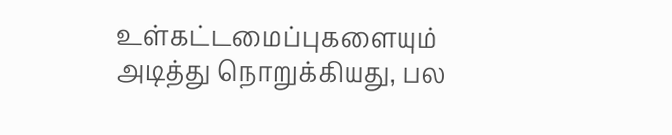உள்கட்டமைப்புகளையும் அடித்து நொறுக்கியது, பல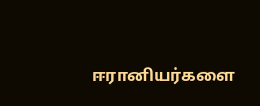ஈரானியர்களை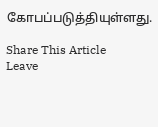கோபப்படுத்தியுள்ளது.

Share This Article
Leave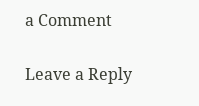a Comment

Leave a Reply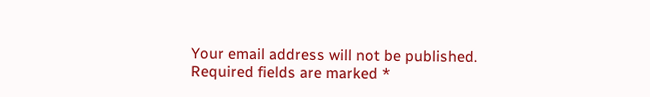Your email address will not be published. Required fields are marked *